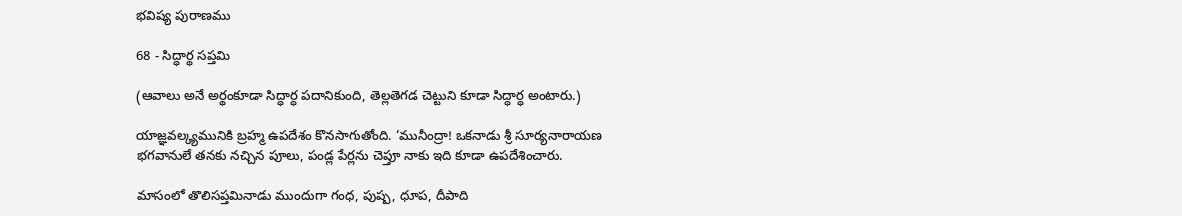భవిష్య పురాణము

68 - సిద్ధార్థ సప్తమి

(ఆవాలు అనే అర్థంకూడా సిద్ధార్ధ పదానికుంది, తెల్లతెగడ చెట్టుని కూడా సిద్ధార్ధ అంటారు.)

యాజ్ఞవల్క్యమునికి బ్రహ్మ ఉపదేశం కొనసాగుతోంది. ‘మునీంద్రా! ఒకనాడు శ్రీ సూర్యనారాయణ భగవానులే తనకు నచ్చిన పూలు, పండ్ల పేర్లను చెప్తూ నాకు ఇది కూడా ఉపదేశించారు.

మాసంలో తొలిసప్తమినాడు ముందుగా గంధ, పుష్ప, ధూప, దీపాది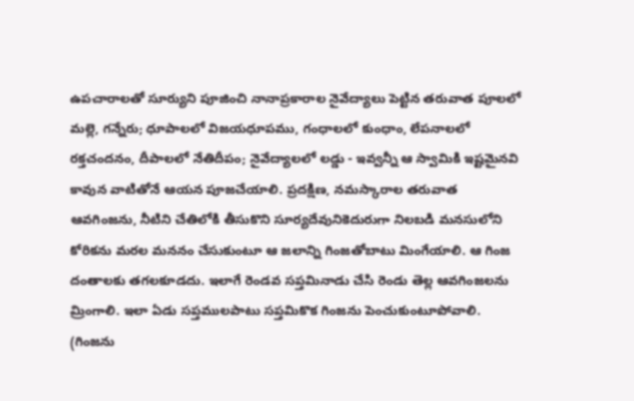ఉపచారాలతో సూర్యుని పూజించి నానాప్రకారాల నైవేద్యాలు పెట్టిన తరువాత పూలలో మల్లె, గన్నేరు; ధూపాలలో విజయధూపము, గంధాలలో కుంధాం, లేపనాలలో రక్తచందనం, దీపాలలో నేతిదీపం; నైవేద్యాలలో లడ్డు - ఇవ్వన్నీ ఆ స్వామికి ఇష్టమైనవి కావున వాటితోనే ఆయన పూజచేయాలి. ప్రదక్షిణ, నమస్కారాల తరువాత ఆవగింజను, నీటిని చేతిలోకి తీసుకొని సూర్యదేవునికెదురుగా నిలబడి మనసులోని కోరికను మరల మననం చేసుకుంటూ ఆ జలాన్ని గింజతోబాటు మింగేయాలి. ఆ గింజ దంతాలకు తగలకూడదు. ఇలాగే రెండవ సప్తమినాడు చేసి రెండు తెల్ల ఆవగింజలను మ్రింగాలి. ఇలా ఏడు సప్తములపాటు సప్తమికొక గింజను పెంచుకుంటూపోవాలి. (గింజను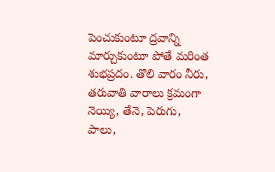పెంచుకుంటూ ద్రవాన్ని మార్చుకుంటూ పోతే మరింత శుభప్రదం. తొలి వారం నీరు, తరువాతి వారాలు క్రమంగా నెయ్యి, తేనె, పెరుగు, పాలు,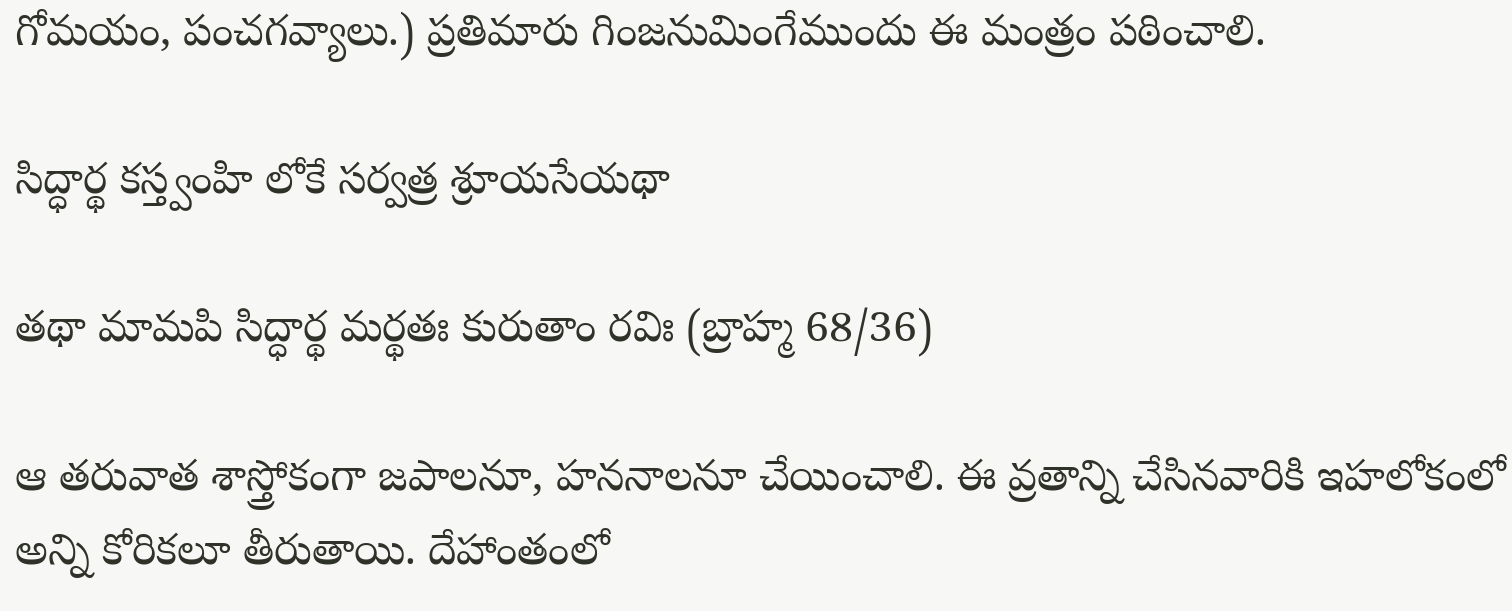గోమయం, పంచగవ్యాలు.) ప్రతిమారు గింజనుమింగేముందు ఈ మంత్రం పఠించాలి.

సిద్ధార్థ కస్త్వంహి లోకే సర్వత్ర శ్రూయసేయథా

తథా మామపి సిద్ధార్థ మర్థతః కురుతాం రవిః (బ్రాహ్మ 68/36)

ఆ తరువాత శాస్త్రోకంగా జపాలనూ, హననాలనూ చేయించాలి. ఈ వ్రతాన్ని చేసినవారికి ఇహలోకంలో అన్ని కోరికలూ తీరుతాయి. దేహాంతంలో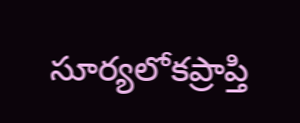సూర్యలోకప్రాప్తి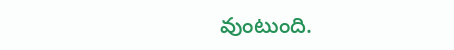వుంటుంది.